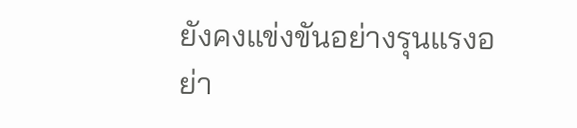ยังคงแข่งขันอย่างรุนแรงอย่า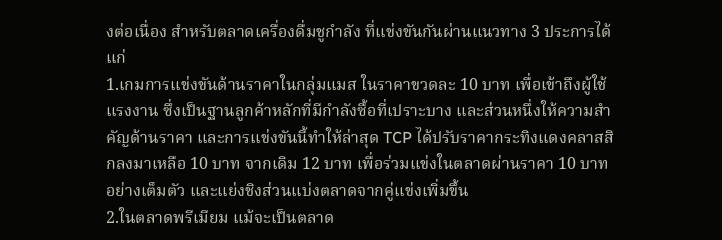งต่อเนื่อง สำหรับตลาดเครื่องดื่มชูกำลัง ที่แข่งขันกันผ่านแนวทาง 3 ประการได้แก่
1.เกมการแข่งขันด้านราคาในกลุ่มแมส ในราคาขวดละ 10 บาท เพื่อเข้าถึงผู้ใช้แรงงาน ซึ่งเป็นฐานลูกค้าหลักที่มีกำลังซื้อที่เปราะบาง และส่วนหนึ่งให้ความสำคัญด้านราคา และการแข่งขันนี้ทำให้ล่าสุด TCP ได้ปรับราคากระทิงแดงคลาสสิกลงมาเหลือ 10 บาท จากเดิม 12 บาท เพื่อร่วมแข่งในตลาดผ่านราคา 10 บาท อย่างเต็มตัว และแย่งชิงส่วนแบ่งตลาดจากคู่แข่งเพิ่มขึ้น
2.ในตลาดพรีเมียม แม้จะเป็นตลาด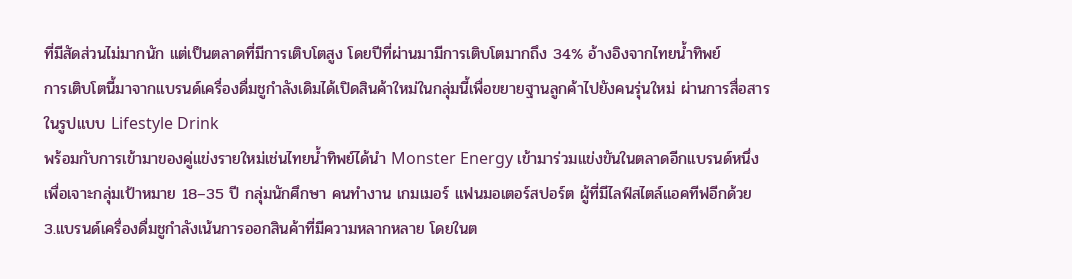ที่มีสัดส่วนไม่มากนัก แต่เป็นตลาดที่มีการเติบโตสูง โดยปีที่ผ่านมามีการเติบโตมากถึง 34% อ้างอิงจากไทยน้ำทิพย์
การเติบโตนี้มาจากแบรนด์เครื่องดื่มชูกำลังเดิมได้เปิดสินค้าใหม่ในกลุ่มนี้เพื่อขยายฐานลูกค้าไปยังคนรุ่นใหม่ ผ่านการสื่อสารในรูปแบบ Lifestyle Drink
พร้อมกับการเข้ามาของคู่แข่งรายใหม่เช่นไทยน้ำทิพย์ได้นำ Monster Energy เข้ามาร่วมแข่งขันในตลาดอีกแบรนด์หนึ่งเพื่อเจาะกลุ่มเป้าหมาย 18–35 ปี กลุ่มนักศึกษา คนทำงาน เกมเมอร์ แฟนมอเตอร์สปอร์ต ผู้ที่มีไลฟ์สไตล์แอคทีฟอีกด้วย
3.แบรนด์เครื่องดื่มชูกำลังเน้นการออกสินค้าที่มีความหลากหลาย โดยในต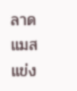ลาดแมสแข่ง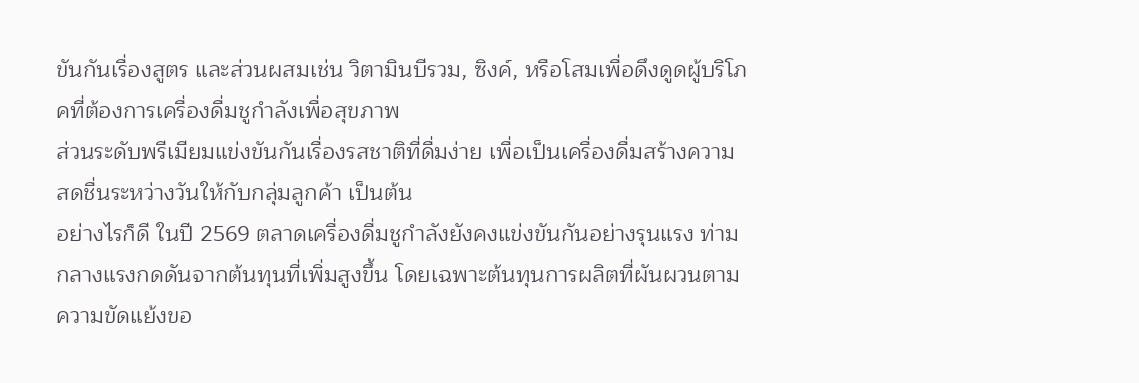ขันกันเรื่องสูตร และส่วนผสมเช่น วิตามินบีรวม, ซิงค์, หรือโสมเพื่อดึงดูดผู้บริโภคที่ต้องการเครื่องดื่มชูกำลังเพื่อสุขภาพ
ส่วนระดับพรีเมียมแข่งขันกันเรื่องรสชาติที่ดื่มง่าย เพื่อเป็นเครื่องดื่มสร้างความสดชื่นระหว่างวันให้กับกลุ่มลูกค้า เป็นต้น
อย่างไรก็ดี ในปี 2569 ตลาดเครื่องดื่มชูกำลังยังคงแข่งขันกันอย่างรุนแรง ท่ามกลางแรงกดดันจากต้นทุนที่เพิ่มสูงขึ้น โดยเฉพาะต้นทุนการผลิตที่ผันผวนตามความขัดแย้งขอ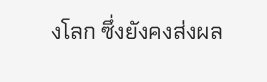งโลก ซึ่งยังคงส่งผล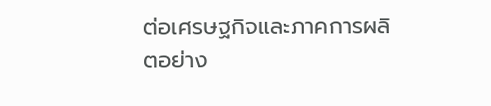ต่อเศรษฐกิจและภาคการผลิตอย่าง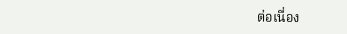ต่อเนื่อง